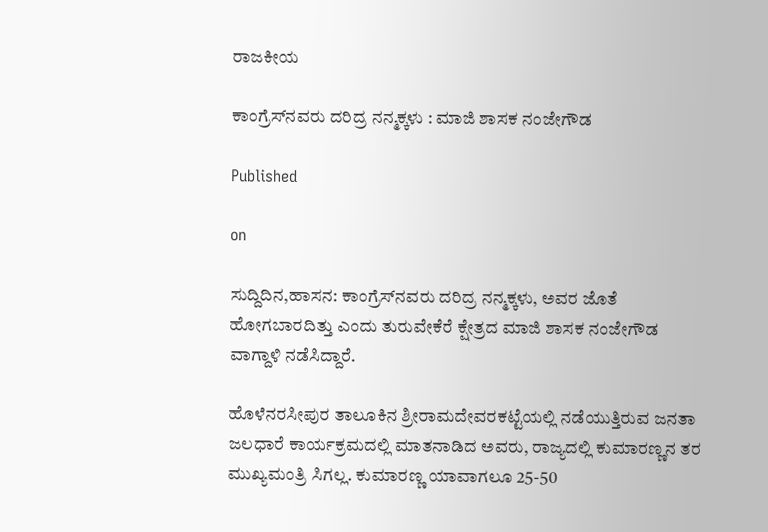ರಾಜಕೀಯ

ಕಾಂಗ್ರೆಸ್‌ನವರು ದರಿದ್ರ ನನ್ಮಕ್ಕಳು : ಮಾಜಿ ಶಾಸಕ ನಂಜೇಗೌಡ

Published

on

ಸುದ್ದಿದಿನ,ಹಾಸನ: ಕಾಂಗ್ರೆಸ್‌ನವರು ದರಿದ್ರ ನನ್ಮಕ್ಕಳು, ಅವರ ಜೊತೆ ಹೋಗಬಾರದಿತ್ತು ಎಂದು ತುರುವೇಕೆರೆ ಕ್ಷೇತ್ರದ ಮಾಜಿ ಶಾಸಕ ನಂಜೇಗೌಡ ವಾಗ್ದಾಳಿ ನಡೆಸಿದ್ದಾರೆ.

ಹೊಳೆನರಸೀಪುರ ತಾಲೂಕಿನ ಶ್ರೀರಾಮದೇವರಕಟ್ಟೆಯಲ್ಲಿ ನಡೆಯುತ್ತಿರುವ ಜನತಾ ಜಲಧಾರೆ ಕಾರ್ಯಕ್ರಮದಲ್ಲಿ ಮಾತನಾಡಿದ ಅವರು, ರಾಜ್ಯದಲ್ಲಿ ಕುಮಾರಣ್ಣನ ತರ ಮುಖ್ಯಮಂತ್ರಿ ಸಿಗಲ್ಲ. ಕುಮಾರಣ್ಣ ಯಾವಾಗಲೂ 25-50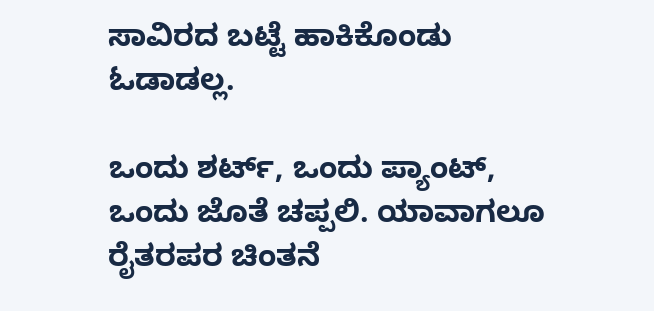ಸಾವಿರದ ಬಟ್ಟೆ ಹಾಕಿಕೊಂಡು ಓಡಾಡಲ್ಲ.

ಒಂದು ಶರ್ಟ್, ಒಂದು ಪ್ಯಾಂಟ್, ಒಂದು ಜೊತೆ ಚಪ್ಪಲಿ. ಯಾವಾಗಲೂ ರೈತರಪರ ಚಿಂತನೆ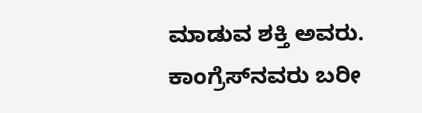ಮಾಡುವ ಶಕ್ತಿ ಅವರು. ಕಾಂಗ್ರೆಸ್‌ನವರು ಬರೀ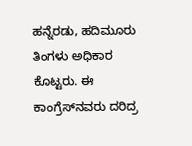ಹನ್ನೆರಡು, ಹದಿಮೂರು ತಿಂಗಳು ಅಧಿಕಾರ ಕೊಟ್ಟರು. ಈ ಕಾಂಗ್ರೆಸ್‌ನವರು ದರಿದ್ರ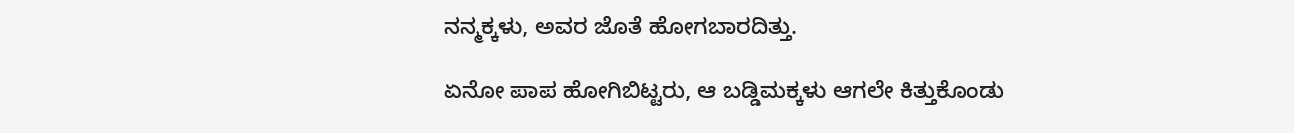ನನ್ಮಕ್ಕಳು, ಅವರ ಜೊತೆ ಹೋಗಬಾರದಿತ್ತು.

ಏನೋ ಪಾಪ‌ ಹೋಗಿಬಿಟ್ಟರು, ಆ ಬಡ್ಡಿಮಕ್ಕಳು ಆಗಲೇ ಕಿತ್ತುಕೊಂಡು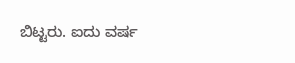ಬಿಟ್ಟರು. ಐದು ವರ್ಷ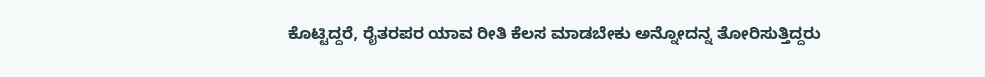ಕೊಟ್ಟಿದ್ದರೆ, ರೈತರಪರ ಯಾವ ರೀತಿ ಕೆಲಸ ಮಾಡಬೇಕು ಅನ್ನೋದನ್ನ ತೋರಿಸುತ್ತಿದ್ದರು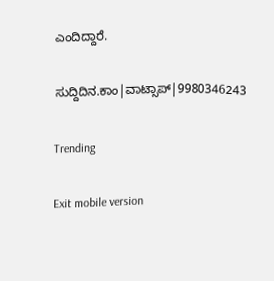ಎಂದಿದ್ದಾರೆ.

ಸುದ್ದಿದಿನ.ಕಾಂ|ವಾಟ್ಸಾಪ್|9980346243

Trending

Exit mobile version